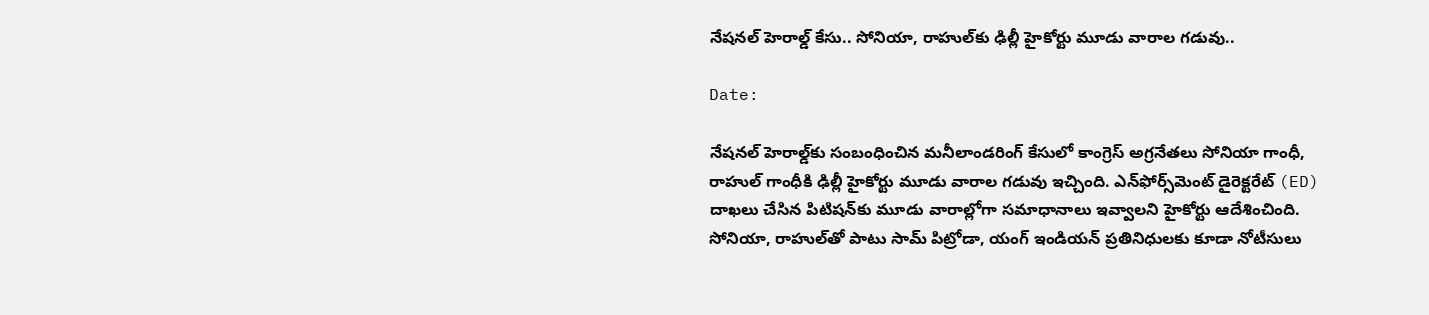నేషనల్ హెరాల్డ్ కేసు.. సోనియా, రాహుల్‌కు ఢిల్లీ హైకోర్టు మూడు వారాల గడువు..

Date:

నేషనల్ హెరాల్డ్‌కు సంబంధించిన మనీలాండరింగ్ కేసులో కాంగ్రెస్ అగ్రనేతలు సోనియా గాంధీ, రాహుల్ గాంధీకి ఢిల్లీ హైకోర్టు మూడు వారాల గడువు ఇచ్చింది. ఎన్‌ఫోర్స్‌మెంట్ డైరెక్టరేట్ (ED) దాఖలు చేసిన పిటిషన్‌కు మూడు వారాల్లోగా సమాధానాలు ఇవ్వాలని హైకోర్టు ఆదేశించింది. సోనియా, రాహుల్‌తో పాటు సామ్ పిట్రోడా, యంగ్ ఇండియన్ ప్రతినిధులకు కూడా నోటీసులు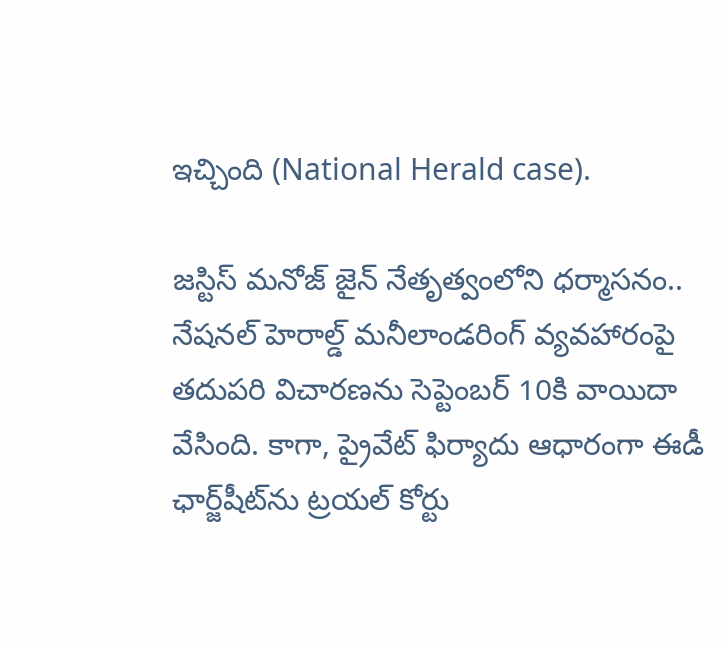ఇచ్చింది (National Herald case).

జస్టిస్ మనోజ్ జైన్ నేతృత్వంలోని ధర్మాసనం.. నేషనల్ హెరాల్డ్ మనీలాండరింగ్ వ్యవహారంపై తదుపరి విచారణను సెప్టెంబర్ 10కి వాయిదా వేసింది. కాగా, ప్రైవేట్ ఫిర్యాదు ఆధారంగా ఈడీ ఛార్జ్‌షీట్‌ను ట్రయల్ కోర్టు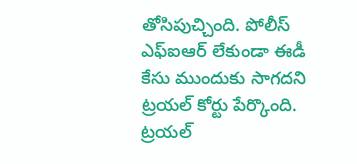తోసిపుచ్చింది. పోలీస్ ఎఫ్‌ఐఆర్ లేకుండా ఈడీ కేసు ముందుకు సాగదని ట్రయల్ కోర్టు పేర్కొంది. ట్రయల్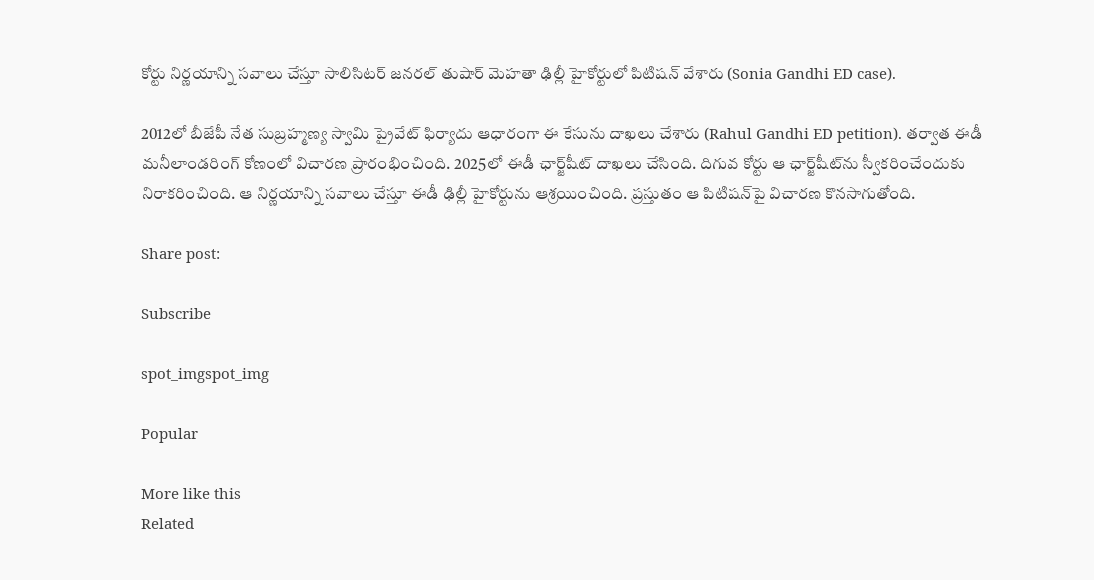కోర్టు నిర్ణయాన్ని సవాలు చేస్తూ సాలిసిటర్ జనరల్ తుషార్ మెహతా ఢిల్లీ హైకోర్టులో పిటిషన్ వేశారు (Sonia Gandhi ED case).

2012లో బీజేపీ నేత సుబ్రహ్మణ్య స్వామి ప్రైవేట్ ఫిర్యాదు ఆధారంగా ఈ కేసును దాఖలు చేశారు (Rahul Gandhi ED petition). తర్వాత ఈడీ మనీలాండరింగ్ కోణంలో విచారణ ప్రారంభించింది. 2025లో ఈడీ ఛార్జ్‌షీట్ దాఖలు చేసింది. దిగువ కోర్టు ఆ ఛార్జ్‌షీట్‌ను స్వీకరించేందుకు నిరాకరించింది. ఆ నిర్ణయాన్ని సవాలు చేస్తూ ఈడీ ఢిల్లీ హైకోర్టును ఆశ్రయించింది. ప్రస్తుతం ఆ పిటిషన్‌పై విచారణ కొనసాగుతోంది.

Share post:

Subscribe

spot_imgspot_img

Popular

More like this
Related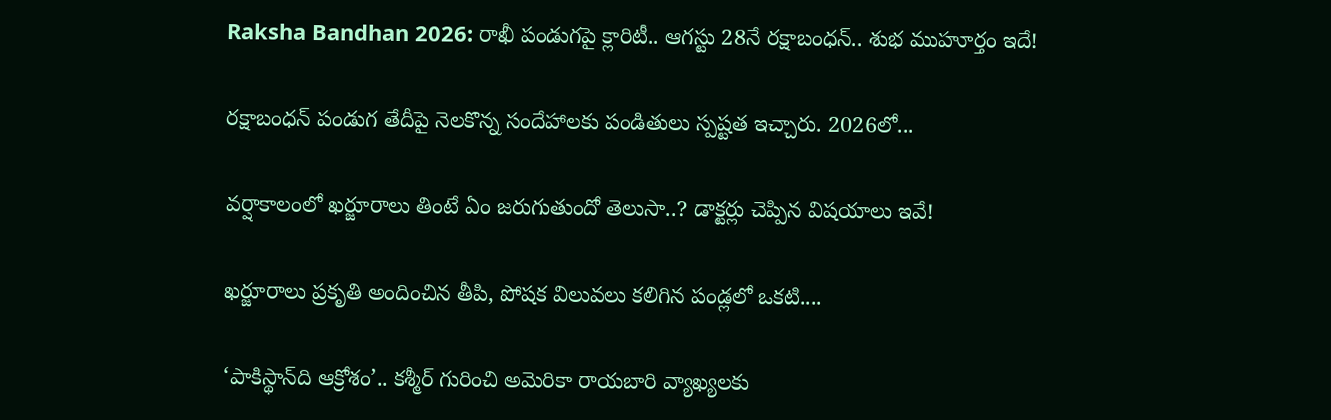Raksha Bandhan 2026: రాఖీ పండుగపై క్లారిటీ.. ఆగస్టు 28నే రక్షాబంధన్‌.. శుభ ముహూర్తం ఇదే!

రక్షాబంధన్‌ పండుగ తేదీపై నెలకొన్న సందేహాలకు పండితులు స్పష్టత ఇచ్చారు. 2026లో...

వర్షాకాలంలో ఖర్జూరాలు తింటే ఏం జరుగుతుందో తెలుసా..? డాక్టర్లు చెప్పిన విషయాలు ఇవే!

ఖర్జూరాలు ప్రకృతి అందించిన తీపి, పోషక విలువలు కలిగిన పండ్లలో ఒకటి....

‘పాకిస్థాన్‌ది ఆక్రోశం’.. కశ్మీర్‌ గురించి అమెరికా రాయబారి వ్యాఖ్యలకు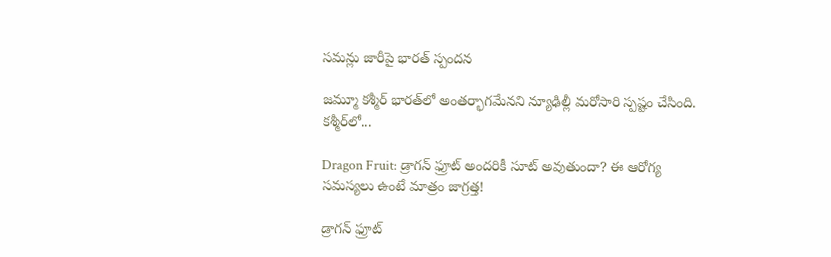సమన్లు జారీపై భారత్ స్పందన

జమ్మూ కశ్మీర్‌ భారత్‌లో అంతర్భాగమేనని న్యూఢిల్లీ మరోసారి స్పష్టం చేసింది. కశ్మీర్‌లో...

Dragon Fruit: డ్రాగన్ ఫ్రూట్ అందరికీ సూట్ అవుతుందా? ఈ ఆరోగ్య సమస్యలు ఉంటే మాత్రం జాగ్రత్త!

డ్రాగన్ ఫ్రూట్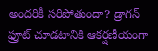అందరికీ సరిపోతుందా? డ్రాగన్ ఫ్రూట్‌ చూడటానికి ఆకర్షణీయంగా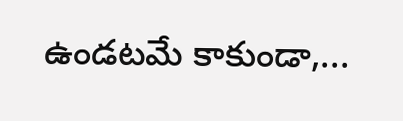ఉండటమే కాకుండా,...